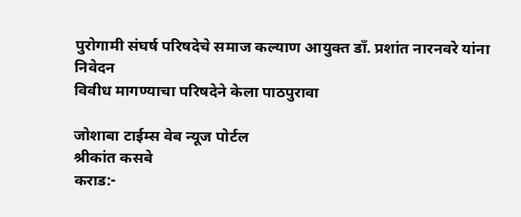पुरोगामी संघर्ष परिषदेचे समाज कल्याण आयुक्त डाँ. प्रशांत नारनवरे यांना निवेदन
विवीध मागण्याचा परिषदेने केला पाठपुरावा

जोशाबा टाईम्स वेब न्यूज पोर्टल
श्रीकांत कसबे
कराड:-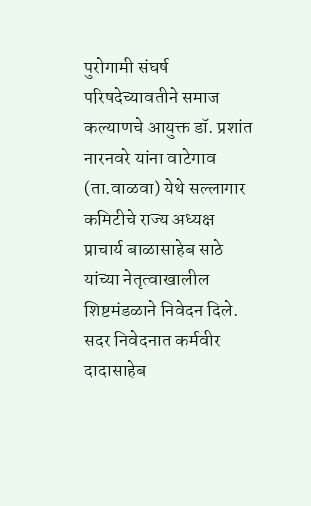पुरोगामी संघर्ष परिषदेच्यावतीने समाज कल्याणचे आयुक्त डॉ. प्रशांत नारनवरे यांना वाटेगाव (ता.वाळवा) येथे सल्लागार कमिटीचे राज्य अध्यक्ष प्राचार्य बाळासाहेब साठे यांच्या नेतृत्वाखालील शिष्टमंडळाने निवेदन दिले.
सदर निवेदनात कर्मवीर दादासाहेब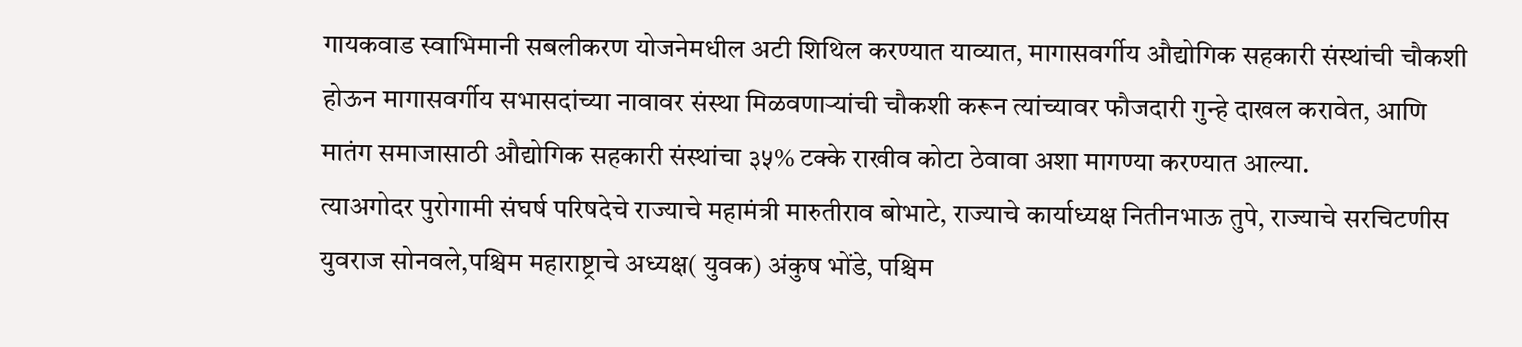गायकवाड स्वाभिमानी सबलीकरण योजनेमधील अटी शिथिल करण्यात याव्यात, मागासवर्गीय औद्योगिक सहकारी संस्थांची चौकशी होऊन मागासवर्गीय सभासदांच्या नावावर संस्था मिळवणाऱ्यांची चौकशी करून त्यांच्यावर फौजदारी गुन्हे दाखल करावेत, आणि मातंग समाजासाठी औद्योगिक सहकारी संस्थांचा ३५% टक्के राखीव कोटा ठेवावा अशा मागण्या करण्यात आल्या.
त्याअगोदर पुरोगामी संघर्ष परिषदेचे राज्याचे महामंत्री मारुतीराव बोभाटे, राज्याचे कार्याध्यक्ष नितीनभाऊ तुपे, राज्याचे सरचिटणीस युवराज सोनवले,पश्चिम महाराष्ट्राचे अध्यक्ष( युवक) अंकुष भोंडे, पश्चिम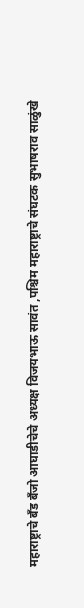महाराष्ट्राचे बँड बँजो आघाडीचेचे अध्यक्ष विजयभाऊ सावंत ,पश्चिम महाराष्ट्राचे संघटक सुभाषराव साळुंखे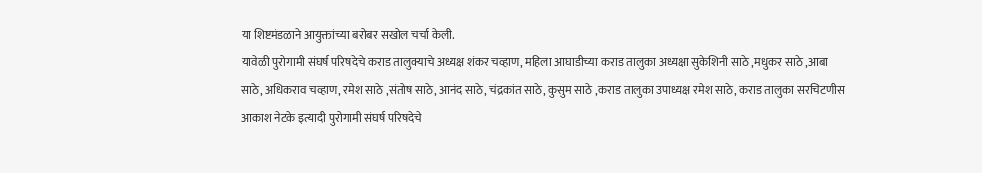या शिष्टमंडळाने आयुक्तांच्या बरोबर सखोल चर्चा केली.
यावेळी पुरोगामी संघर्ष परिषदेचे कराड तालुक्याचे अध्यक्ष शंकर चव्हाण, महिला आघाडीच्या कराड तालुका अध्यक्षा सुकेशिनी साठे ,मधुकर साठे ,आबा साठे, अधिकराव चव्हाण, रमेश साठे ,संतोष साठे, आनंद साठे, चंद्रकांत साठे, कुसुम साठे ,कराड तालुका उपाध्यक्ष रमेश साठे, कराड तालुका सरचिटणीस आकाश नेटके इत्यादी पुरोगामी संघर्ष परिषदेचे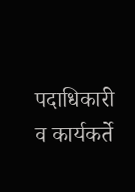पदाधिकारी व कार्यकर्ते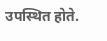उपस्थित होते.